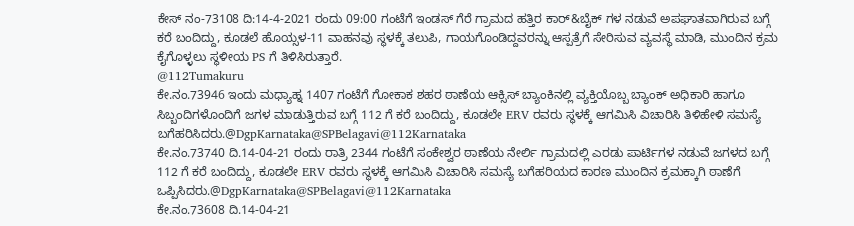ಕೇಸ್ ನಂ-73108 ದಿ:14-4-2021 ರಂದು 09:00 ಗಂಟೆಗೆ ಇಂಡಸ್ ಗೆರೆ ಗ್ರಾಮದ ಹತ್ತಿರ ಕಾರ್&ಬೈಕ್ ಗಳ ನಡುವೆ ಅಪಘಾತವಾಗಿರುವ ಬಗ್ಗೆ ಕರೆ ಬಂದಿದ್ದು, ಕೂಡಲೆ ಹೊಯ್ಸಳ-11 ವಾಹನವು ಸ್ಥಳಕ್ಕೆ ತಲುಪಿ, ಗಾಯಗೊಂಡಿದ್ದವರನ್ನು ಆಸ್ಪತ್ರೆಗೆ ಸೇರಿಸುವ ವ್ಯವಸ್ಥೆ ಮಾಡಿ, ಮುಂದಿನ ಕ್ರಮ ಕೈಗೊಳ್ಳಲು ಸ್ಥಳೀಯ PS ಗೆ ತಿಳಿಸಿರುತ್ತಾರೆ.
@112Tumakuru
ಕೇ.ನಂ.73946 ಇಂದು ಮಧ್ಯಾಹ್ನ 1407 ಗಂಟೆಗೆ ಗೋಕಾಕ ಶಹರ ಠಾಣೆಯ ಆಕ್ಸಿಸ್ ಬ್ಯಾಂಕಿನಲ್ಲಿ ವ್ಯಕ್ತಿಯೊಬ್ಬ ಬ್ಯಾಂಕ್ ಅಧಿಕಾರಿ ಹಾಗೂ ಸಿಬ್ಬಂದಿಗಳೊಂದಿಗೆ ಜಗಳ ಮಾಡುತ್ತಿರುವ ಬಗ್ಗೆ 112 ಗೆ ಕರೆ ಬಂದಿದ್ದು, ಕೂಡಲೇ ERV ರವರು ಸ್ಥಳಕ್ಕೆ ಆಗಮಿಸಿ ವಿಚಾರಿಸಿ ತಿಳಿಹೇಳಿ ಸಮಸ್ಯೆ ಬಗೆಹರಿಸಿದರು.@DgpKarnataka@SPBelagavi@112Karnataka
ಕೇ.ನಂ.73740 ದಿ.14-04-21 ರಂದು ರಾತ್ರಿ 2344 ಗಂಟೆಗೆ ಸಂಕೇಶ್ವರ ಠಾಣೆಯ ನೇರ್ಲಿ ಗ್ರಾಮದಲ್ಲಿ ಎರಡು ಪಾರ್ಟಿಗಳ ನಡುವೆ ಜಗಳದ ಬಗ್ಗೆ 112 ಗೆ ಕರೆ ಬಂದಿದ್ದು, ಕೂಡಲೇ ERV ರವರು ಸ್ಥಳಕ್ಕೆ ಆಗಮಿಸಿ ವಿಚಾರಿಸಿ ಸಮಸ್ಯೆ ಬಗೆಹರಿಯದ ಕಾರಣ ಮುಂದಿನ ಕ್ರಮಕ್ಕಾಗಿ ಠಾಣೆಗೆ ಒಪ್ಪಿಸಿದರು.@DgpKarnataka@SPBelagavi@112Karnataka
ಕೇ.ನಂ.73608 ದಿ.14-04-21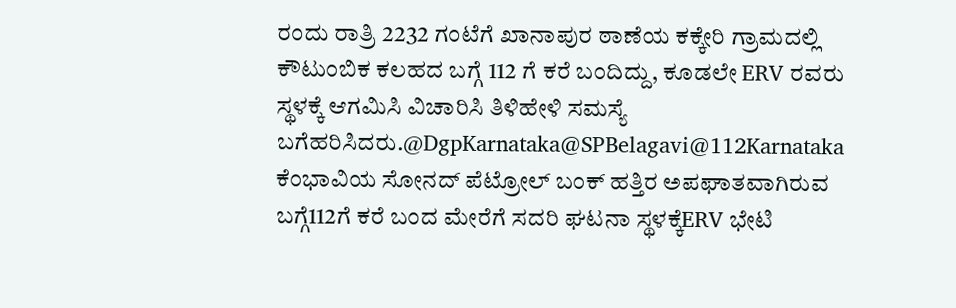ರಂದು ರಾತ್ರಿ 2232 ಗಂಟೆಗೆ ಖಾನಾಪುರ ಠಾಣೆಯ ಕಕ್ಕೇರಿ ಗ್ರಾಮದಲ್ಲಿ ಕೌಟುಂಬಿಕ ಕಲಹದ ಬಗ್ಗೆ 112 ಗೆ ಕರೆ ಬಂದಿದ್ದು, ಕೂಡಲೇ ERV ರವರು ಸ್ಥಳಕ್ಕೆ ಆಗಮಿಸಿ ವಿಚಾರಿಸಿ ತಿಳಿಹೇಳಿ ಸಮಸ್ಯೆ ಬಗೆಹರಿಸಿದರು.@DgpKarnataka@SPBelagavi@112Karnataka
ಕೆಂಭಾವಿಯ ಸೋನದ್ ಪೆಟ್ರೋಲ್ ಬಂಕ್ ಹತ್ತಿರ ಅಪಘಾತವಾಗಿರುವ ಬಗ್ಗೆ112ಗೆ ಕರೆ ಬಂದ ಮೇರೆಗೆ ಸದರಿ ಘಟನಾ ಸ್ಥಳಕ್ಕೆERV ಭೇಟಿ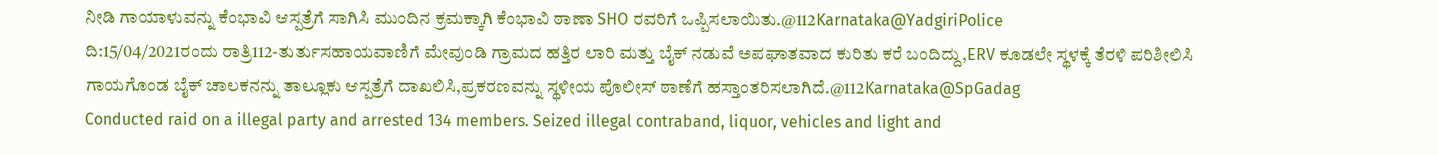ನೀಡಿ ಗಾಯಾಳುವನ್ನು ಕೆಂಭಾವಿ ಆಸ್ಪತ್ರೆಗೆ ಸಾಗಿಸಿ ಮುಂದಿನ ಕ್ರಮಕ್ಕಾಗಿ ಕೆಂಭಾವಿ ಠಾಣಾ SHO ರವರಿಗೆ ಒಪ್ಪಿಸಲಾಯಿತು.@112Karnataka@YadgiriPolice
ದಿ:15/04/2021ರಂದು ರಾತ್ರಿ112-ತುರ್ತುಸಹಾಯವಾಣಿಗೆ ಮೇವುಂಡಿ ಗ್ರಾಮದ ಹತ್ತಿರ ಲಾರಿ ಮತ್ತು ಬೈಕ್ ನಡುವೆ ಅಪಘಾತವಾದ ಕುರಿತು ಕರೆ ಬಂದಿದ್ದು,ERV ಕೂಡಲೇ ಸ್ಥಳಕ್ಕೆ ತೆರಳಿ ಪರಿಶೀಲಿಸಿ ಗಾಯಗೊಂಡ ಬೈಕ್ ಚಾಲಕನನ್ನು ತಾಲ್ಲೂಕು ಆಸ್ಪತ್ರೆಗೆ ದಾಖಲಿಸಿ,ಪ್ರಕರಣವನ್ನು ಸ್ಥಳೀಯ ಪೊಲೀಸ್ ಠಾಣೆಗೆ ಹಸ್ತಾಂತರಿಸಲಾಗಿದೆ.@112Karnataka@SpGadag
Conducted raid on a illegal party and arrested 134 members. Seized illegal contraband, liquor, vehicles and light and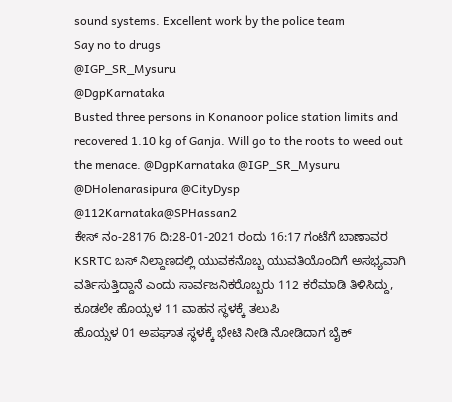sound systems. Excellent work by the police team
Say no to drugs
@IGP_SR_Mysuru
@DgpKarnataka
Busted three persons in Konanoor police station limits and recovered 1.10 kg of Ganja. Will go to the roots to weed out the menace. @DgpKarnataka @IGP_SR_Mysuru @DHolenarasipura @CityDysp
@112Karnataka@SPHassan2
ಕೇಸ್ ನಂ-28176 ದಿ:28-01-2021 ರಂದು 16:17 ಗಂಟೆಗೆ ಬಾಣಾವರ KSRTC ಬಸ್ ನಿಲ್ದಾಣದಲ್ಲಿ ಯುವಕನೊಬ್ಬ ಯುವತಿಯೊಂದಿಗೆ ಅಸಭ್ಯವಾಗಿ ವರ್ತಿಸುತ್ತಿದ್ದಾನೆ ಎಂದು ಸಾರ್ವಜನಿಕರೊಬ್ಬರು 112 ಕರೆಮಾಡಿ ತಿಳಿಸಿದ್ದು, ಕೂಡಲೇ ಹೊಯ್ಸಳ 11 ವಾಹನ ಸ್ಥಳಕ್ಕೆ ತಲುಪಿ
ಹೊಯ್ಸಳ 01 ಅಪಘಾತ ಸ್ಥಳಕ್ಕೆ ಭೇಟಿ ನೀಡಿ ನೋಡಿದಾಗ ಬೈಕ್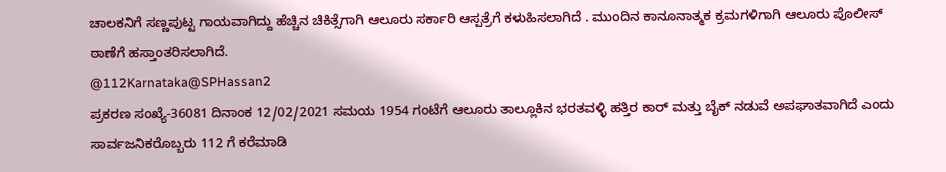ಚಾಲಕನಿಗೆ ಸಣ್ಣಪುಟ್ಟ ಗಾಯವಾಗಿದ್ದು ಹೆಚ್ಚಿನ ಚಿಕಿತ್ಸೆಗಾಗಿ ಆಲೂರು ಸರ್ಕಾರಿ ಆಸ್ಪತ್ರೆಗೆ ಕಳುಹಿಸಲಾಗಿದೆ . ಮುಂದಿನ ಕಾನೂನಾತ್ಮಕ ಕ್ರಮಗಳಿಗಾಗಿ ಆಲೂರು ಪೊಲೀಸ್ ಠಾಣೆಗೆ ಹಸ್ತಾಂತರಿಸಲಾಗಿದೆ.
@112Karnataka@SPHassan2
ಪ್ರಕರಣ ಸಂಖ್ಯೆ-36081 ದಿನಾಂಕ 12/02/2021 ಸಮಯ 1954 ಗಂಟೆಗೆ ಆಲೂರು ತಾಲ್ಲೂಕಿನ ಭರತವಳ್ಳಿ ಹತ್ತಿರ ಕಾರ್ ಮತ್ತು ಬೈಕ್ ನಡುವೆ ಅಪಘಾತವಾಗಿದೆ ಎಂದು ಸಾರ್ವಜನಿಕರೊಬ್ಬರು 112 ಗೆ ಕರೆಮಾಡಿ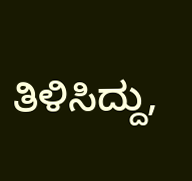ತಿಳಿಸಿದ್ದು,